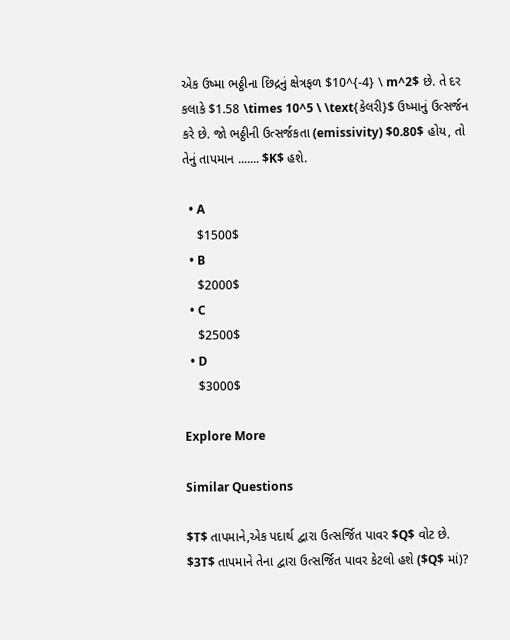એક ઉષ્મા ભઠ્ઠીના છિદ્રનું ક્ષેત્રફળ $10^{-4} \ m^2$ છે. તે દર કલાકે $1.58 \times 10^5 \ \text{કેલરી}$ ઉષ્માનું ઉત્સર્જન કરે છે. જો ભઠ્ઠીની ઉત્સર્જકતા (emissivity) $0.80$ હોય, તો તેનું તાપમાન ....... $K$ હશે.

  • A
    $1500$
  • B
    $2000$
  • C
    $2500$
  • D
    $3000$

Explore More

Similar Questions

$T$ તાપમાને,એક પદાર્થ દ્વારા ઉત્સર્જિત પાવર $Q$ વોટ છે. $3T$ તાપમાને તેના દ્વારા ઉત્સર્જિત પાવર કેટલો હશે ($Q$ માં)?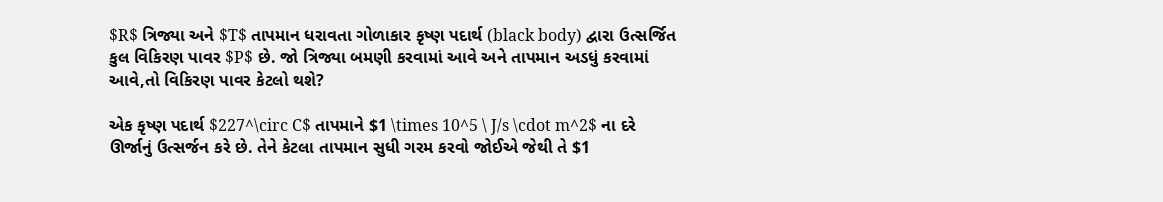$R$ ત્રિજ્યા અને $T$ તાપમાન ધરાવતા ગોળાકાર કૃષ્ણ પદાર્થ (black body) દ્વારા ઉત્સર્જિત કુલ વિકિરણ પાવર $P$ છે. જો ત્રિજ્યા બમણી કરવામાં આવે અને તાપમાન અડધું કરવામાં આવે,તો વિકિરણ પાવર કેટલો થશે?

એક કૃષ્ણ પદાર્થ $227^\circ C$ તાપમાને $1 \times 10^5 \ J/s \cdot m^2$ ના દરે ઊર્જાનું ઉત્સર્જન કરે છે. તેને કેટલા તાપમાન સુધી ગરમ કરવો જોઈએ જેથી તે $1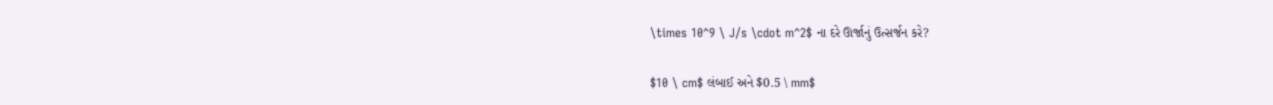\times 10^9 \ J/s \cdot m^2$ ના દરે ઊર્જાનું ઉત્સર્જન કરે?

$10 \ cm$ લંબાઈ અને $0.5 \ mm$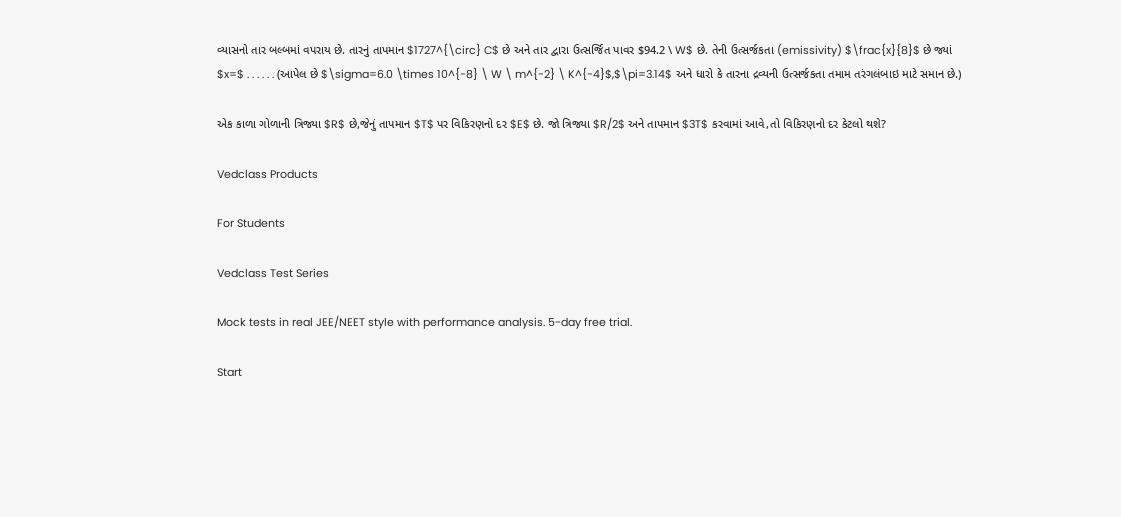વ્યાસનો તાર બલ્બમાં વપરાય છે. તારનું તાપમાન $1727^{\circ} C$ છે અને તાર દ્વારા ઉત્સર્જિત પાવર $94.2 \ W$ છે. તેની ઉત્સર્જકતા (emissivity) $\frac{x}{8}$ છે જ્યાં $x=$ . . . . . . (આપેલ છે $\sigma=6.0 \times 10^{-8} \ W \ m^{-2} \ K^{-4}$,$\pi=3.14$ અને ધારો કે તારના દ્રવ્યની ઉત્સર્જકતા તમામ તરંગલંબાઇ માટે સમાન છે.)

એક કાળા ગોળાની ત્રિજ્યા $R$ છે,જેનું તાપમાન $T$ પર વિકિરણનો દર $E$ છે. જો ત્રિજ્યા $R/2$ અને તાપમાન $3T$ કરવામાં આવે,તો વિકિરણનો દર કેટલો થશે?

Vedclass Products

For Students

Vedclass Test Series

Mock tests in real JEE/NEET style with performance analysis. 5-day free trial.

Start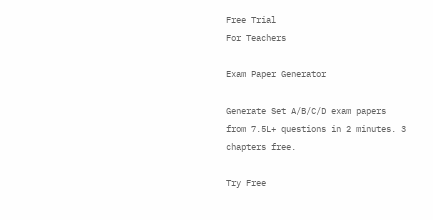Free Trial
For Teachers

Exam Paper Generator

Generate Set A/B/C/D exam papers from 7.5L+ questions in 2 minutes. 3 chapters free.

Try Free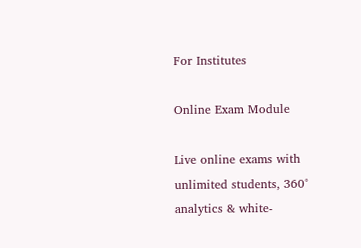For Institutes

Online Exam Module

Live online exams with unlimited students, 360° analytics & white-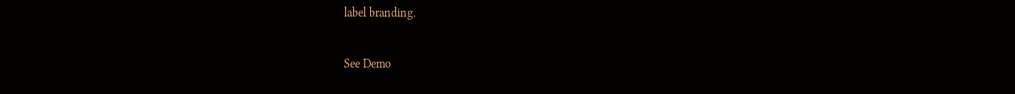label branding.

See Demo